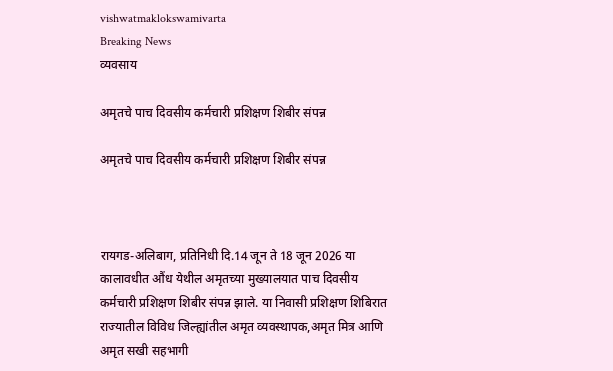vishwatmaklokswamivarta
Breaking News
व्यवसाय

अमृतचे पाच दिवसीय कर्मचारी प्रशिक्षण शिबीर संपन्न

अमृतचे पाच दिवसीय कर्मचारी प्रशिक्षण शिबीर संपन्न



रायगड-अलिबाग, प्रतिनिधी दि.14 जून ते 18 जून 2026 या कालावधीत औंध येथील अमृतच्या मुख्यालयात पाच दिवसीय कर्मचारी प्रशिक्षण शिबीर संपन्न झाले. या निवासी प्रशिक्षण शिबिरात राज्यातील विविध जिल्ह्यांतील अमृत व्यवस्थापक,अमृत मित्र आणि अमृत सखी सहभागी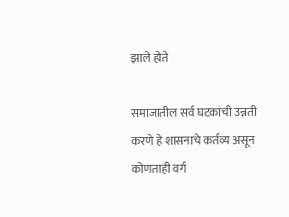झाले होते

समाजातील सर्व घटकांची उन्नती करणे हे शासनाचे कर्तव्य असून कोणताही वर्ग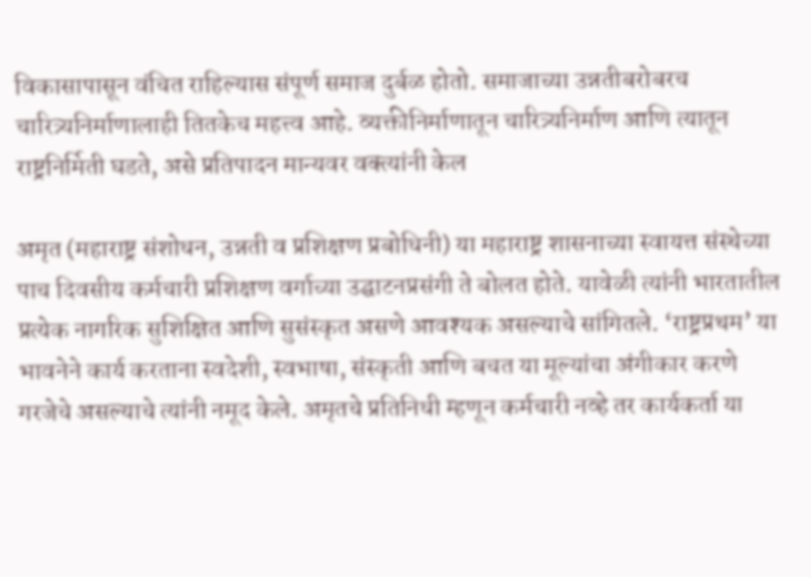विकासापासून वंचित राहिल्यास संपूर्ण समाज दुर्बळ होतो. समाजाच्या उन्नतीबरोबरच चारित्र्यनिर्माणालाही तितकेच महत्त्व आहे. व्यक्तीनिर्माणातून चारित्र्यनिर्माण आणि त्यातून राष्ट्रनिर्मिती घडते, असे प्रतिपादन मान्यवर वक्त्यांनी केल

अमृत (महाराष्ट्र संशोधन, उन्नती व प्रशिक्षण प्रबोधिनी) या महाराष्ट्र शासनाच्या स्वायत्त संस्थेच्या पाच दिवसीय कर्मचारी प्रशिक्षण वर्गाच्या उद्घाटनप्रसंगी ते बोलत होते. यावेळी त्यांनी भारतातील प्रत्येक नागरिक सुशिक्षित आणि सुसंस्कृत असणे आवश्यक असल्याचे सांगितले. ‘राष्ट्रप्रथम’ या भावनेने कार्य करताना स्वदेशी, स्वभाषा, संस्कृती आणि बचत या मूल्यांचा अंगीकार करणे गरजेचे असल्याचे त्यांनी नमूद केले. अमृतचे प्रतिनिधी म्हणून कर्मचारी नव्हे तर कार्यकर्ता या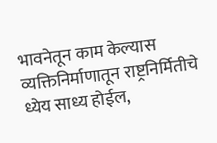भावनेतून काम केल्यास व्यक्तिनिर्माणातून राष्ट्रनिर्मितीचे ध्येय साध्य होईल,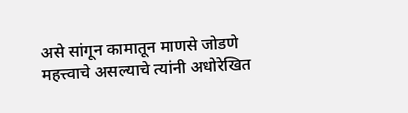असे सांगून कामातून माणसे जोडणे महत्त्वाचे असल्याचे त्यांनी अधोरेखित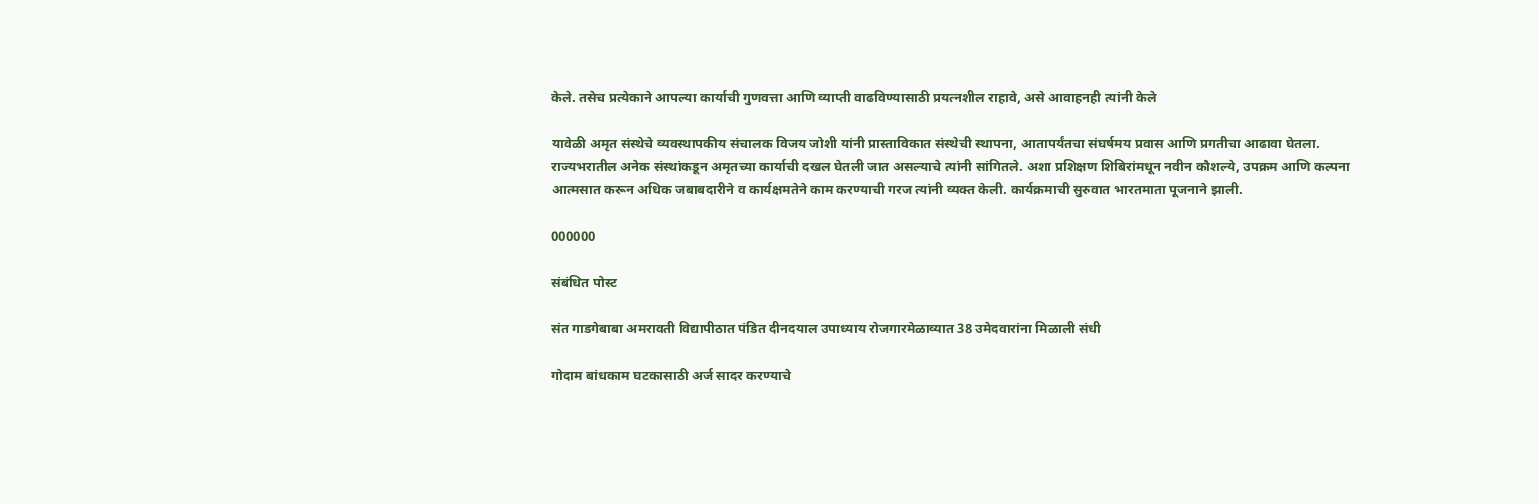केले. तसेच प्रत्येकाने आपल्या कार्याची गुणवत्ता आणि व्याप्ती वाढविण्यासाठी प्रयत्नशील राहावे, असे आवाहनही त्यांनी केले

यावेळी अमृत संस्थेचे व्यवस्थापकीय संचालक विजय जोशी यांनी प्रास्ताविकात संस्थेची स्थापना, आतापर्यंतचा संघर्षमय प्रवास आणि प्रगतीचा आढावा घेतला. राज्यभरातील अनेक संस्थांकडून अमृतच्या कार्याची दखल घेतली जात असल्याचे त्यांनी सांगितले. अशा प्रशिक्षण शिबिरांमधून नवीन कौशल्ये, उपक्रम आणि कल्पना आत्मसात करून अधिक जबाबदारीने व कार्यक्षमतेने काम करण्याची गरज त्यांनी व्यक्त केली. कार्यक्रमाची सुरुवात भारतमाता पूजनाने झाली.

000000

संबंधित पोस्ट

संत गाडगेबाबा अमरावती विद्यापीठात पंडित दीनदयाल उपाध्याय रोजगारमेळाव्यात 38 उमेदवारांना मिळाली संधी

गोदाम बांधकाम घटकासाठी अर्ज सादर करण्याचे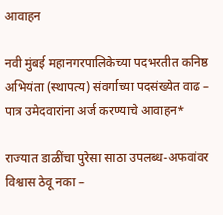आवाहन

नवी मुंबई महानगरपालिकेच्या पदभरतीत कनिष्ठ अभियंता (स्थापत्य) संवर्गाच्या पदसंख्येत वाढ – पात्र उमेदवारांना अर्ज करण्याचे आवाहन*

राज्यात डाळींचा पुरेसा साठा उपलब्ध-अफवांवर विश्वास ठेवू नका –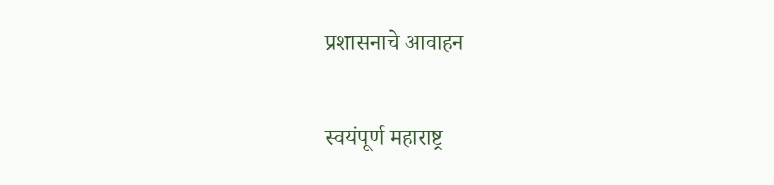प्रशासनाचे आवाहन

स्वयंपूर्ण महाराष्ट्र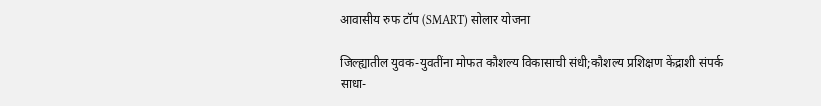आवासीय रुफ टॉप (SMART) सोलार योजना

जिल्ह्यातील युवक-युवतींना मोफत कौशल्य विकासाची संधी;कौशल्य प्रशिक्षण केंद्राशी संपर्क साधा-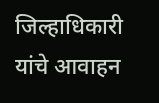जिल्हाधिकारी यांचे आवाहन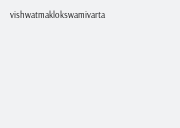vishwatmaklokswamivarta